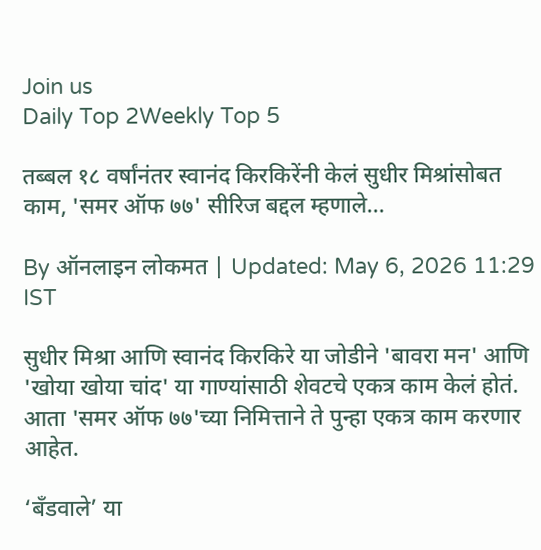Join us
Daily Top 2Weekly Top 5

तब्बल १८ वर्षांनंतर स्वानंद किरकिरेंनी केलं सुधीर मिश्रांसोबत काम, 'समर ऑफ ७७' सीरिज बद्दल म्हणाले...

By ऑनलाइन लोकमत | Updated: May 6, 2026 11:29 IST

सुधीर मिश्रा आणि स्वानंद किरकिरे या जोडीने 'बावरा मन' आणि 'खोया खोया चांद' या गाण्यांसाठी शेवटचे एकत्र काम केलं होतं. आता 'समर ऑफ ७७'च्या निमित्ताने ते पुन्हा एकत्र काम करणार आहेत.

‘बँडवाले’ या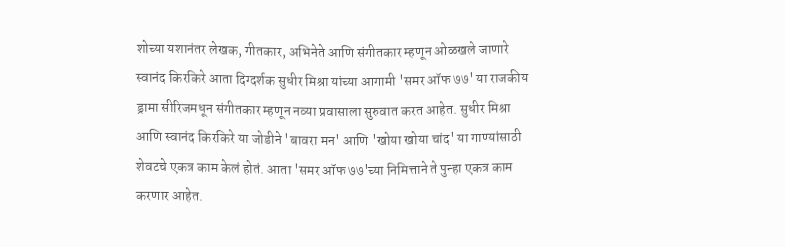शोच्या यशानंतर लेखक, गीतकार, अभिनेते आणि संगीतकार म्हणून ओळखले जाणारे स्वानंद किरकिरे आता दिग्दर्शक सुधीर मिश्रा यांच्या आगामी 'समर ऑफ ७७' या राजकीय ड्रामा सीरिजमधून संगीतकार म्हणून नव्या प्रवासाला सुरुवात करत आहेत. सुधीर मिश्रा आणि स्वानंद किरकिरे या जोडीने 'बावरा मन' आणि 'खोया खोया चांद' या गाण्यांसाठी शेवटचे एकत्र काम केलं होतं. आता 'समर ऑफ ७७'च्या निमित्ताने ते पुन्हा एकत्र काम करणार आहेत.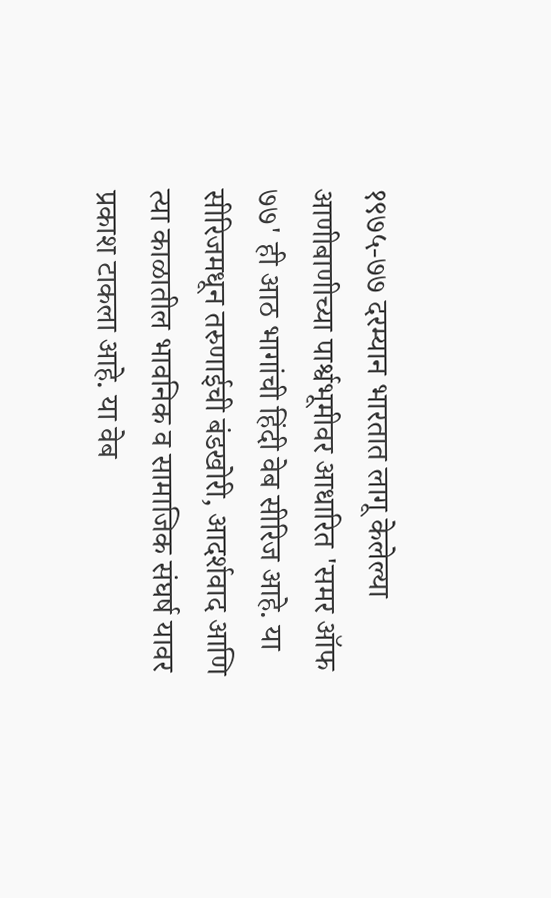१९७५-७७ दरम्यान भारतात लागू केलेल्या आणीबाणीच्या पार्श्वभूमीवर आधारित 'समर ऑफ ७७' ही आठ भागांची हिंदी वेब सीरिज आहे. या सीरिजमधून तरुणाईची बंडखोरी, आदर्शवाद आणि त्या काळातील भावनिक व सामाजिक संघर्ष यावर प्रकाश टाकला आहे. या वेब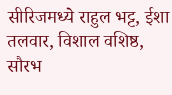सीरिजमध्ये राहुल भट्ट, ईशा तलवार, विशाल वशिष्ठ, सौरभ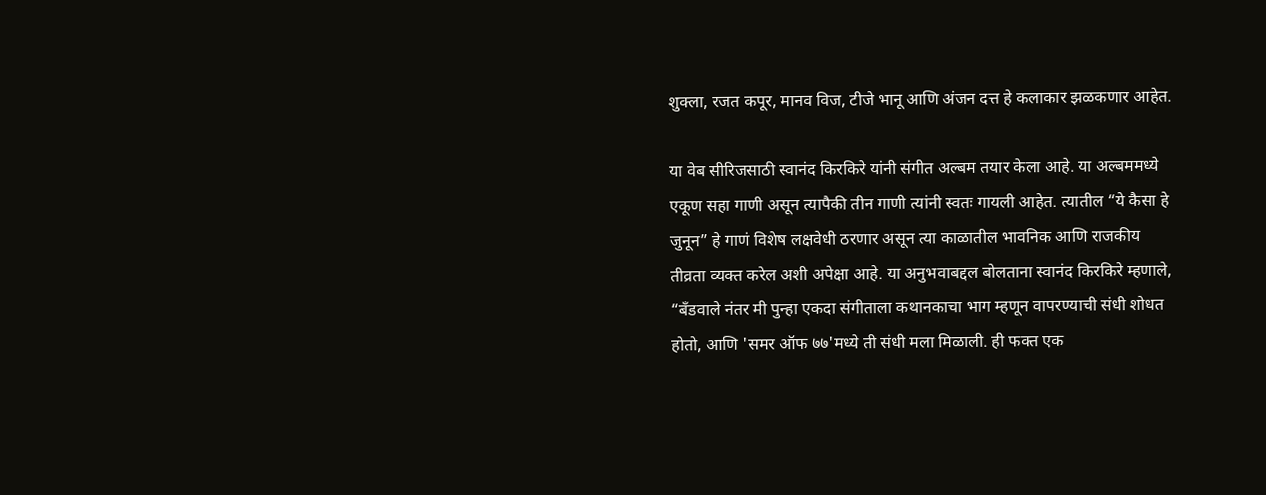शुक्ला, रजत कपूर, मानव विज, टीजे भानू आणि अंजन दत्त हे कलाकार झळकणार आहेत.

या वेब सीरिजसाठी स्वानंद किरकिरे यांनी संगीत अल्बम तयार केला आहे. या अल्बममध्ये एकूण सहा गाणी असून त्यापैकी तीन गाणी त्यांनी स्वतः गायली आहेत. त्यातील “ये कैसा हे जुनून” हे गाणं विशेष लक्षवेधी ठरणार असून त्या काळातील भावनिक आणि राजकीय तीव्रता व्यक्त करेल अशी अपेक्षा आहे. या अनुभवाबद्दल बोलताना स्वानंद किरकिरे म्हणाले, “बँडवाले नंतर मी पुन्हा एकदा संगीताला कथानकाचा भाग म्हणून वापरण्याची संधी शोधत होतो, आणि 'समर ऑफ ७७'मध्ये ती संधी मला मिळाली. ही फक्त एक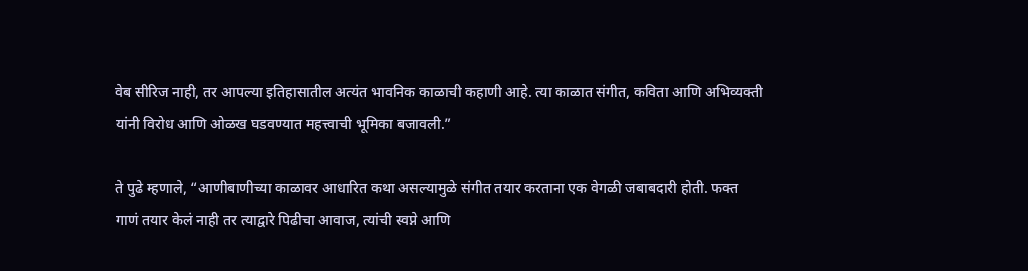वेब सीरिज नाही, तर आपल्या इतिहासातील अत्यंत भावनिक काळाची कहाणी आहे. त्या काळात संगीत, कविता आणि अभिव्यक्ती यांनी विरोध आणि ओळख घडवण्यात महत्त्वाची भूमिका बजावली.”

ते पुढे म्हणाले, “आणीबाणीच्या काळावर आधारित कथा असल्यामुळे संगीत तयार करताना एक वेगळी जबाबदारी होती. फक्त गाणं तयार केलं नाही तर त्याद्वारे पिढीचा आवाज, त्यांची स्वप्ने आणि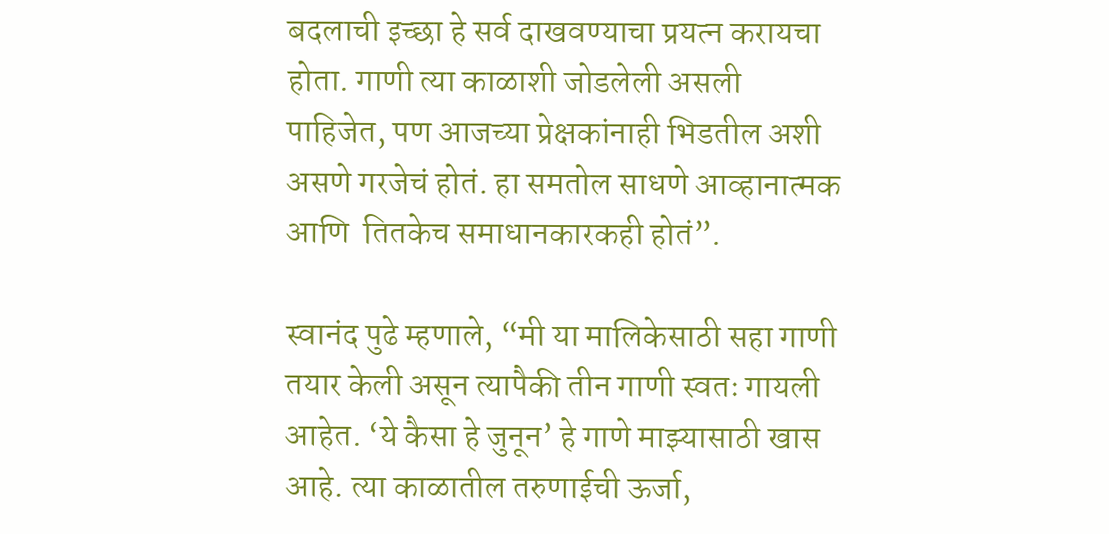बदलाची इच्छा हे सर्व दाखवण्याचा प्रयत्न करायचा होता. गाणी त्या काळाशी जोडलेली असली पाहिजेत, पण आजच्या प्रेक्षकांनाही भिडतील अशी असणे गरजेचं होतं. हा समतोल साधणे आव्हानात्मक आणि  तितकेच समाधानकारकही होतं”.

स्वानंद पुढे म्हणाले, “मी या मालिकेसाठी सहा गाणी तयार केली असून त्यापैकी तीन गाणी स्वतः गायली आहेत. ‘ये कैसा हे जुनून’ हे गाणे माझ्यासाठी खास आहे. त्या काळातील तरुणाईची ऊर्जा,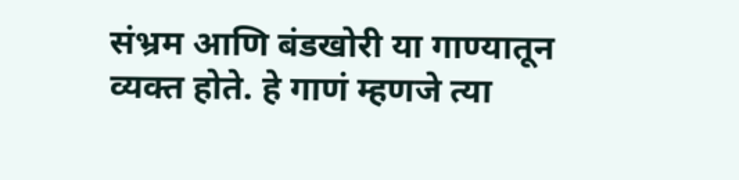संभ्रम आणि बंडखोरी या गाण्यातून व्यक्त होते. हे गाणं म्हणजे त्या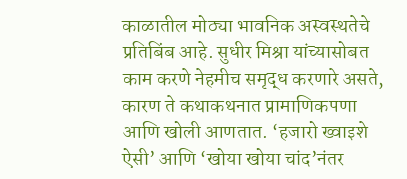काळातील मोठ्या भावनिक अस्वस्थतेचे प्रतिबिंब आहे. सुधीर मिश्रा यांच्यासोबत काम करणे नेहमीच समृद्ध करणारे असते, कारण ते कथाकथनात प्रामाणिकपणा आणि खोली आणतात. ‘हजारो ख्वाइशे ऐसी’ आणि ‘खोया खोया चांद’नंतर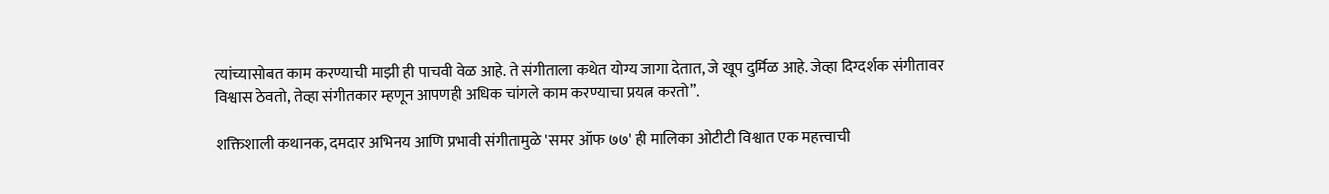त्यांच्यासोबत काम करण्याची माझी ही पाचवी वेळ आहे. ते संगीताला कथेत योग्य जागा देतात, जे खूप दुर्मिळ आहे. जेव्हा दिग्दर्शक संगीतावर विश्वास ठेवतो, तेव्हा संगीतकार म्हणून आपणही अधिक चांगले काम करण्याचा प्रयत्न करतो”.

शक्तिशाली कथानक, दमदार अभिनय आणि प्रभावी संगीतामुळे 'समर ऑफ ७७' ही मालिका ओटीटी विश्वात एक महत्त्वाची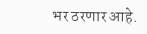भर ठरणार आहे.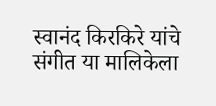स्वानंद किरकिरे यांचे संगीत या मालिकेला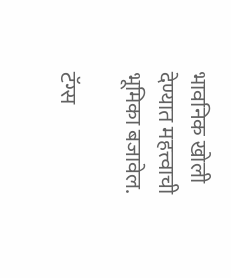भावनिक खोली देण्यात महत्त्वाची भूमिका बजावेल.

टॅग्स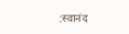:स्वानंद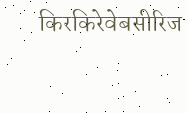किरकिरेवेबसीरिज